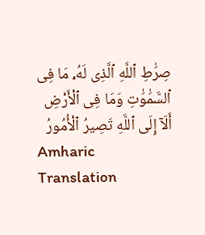صِرَٰطِ ٱللَّهِ ٱلَّذِى لَهُۥ مَا فِى ٱلسَّمَٰوَٰتِ وَمَا فِى ٱلْأَرْضِ أَلَآ إِلَى ٱللَّهِ تَصِيرُ ٱلْأُمُورُ
Amharic Translation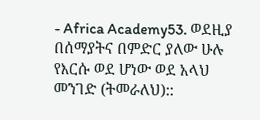- Africa Academy53. ወደዚያ በሰማያትና በምድር ያለው ሁሉ የእርሱ ወደ ሆነው ወደ አላህ መንገድ (ትመራለህ)::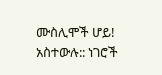ሙስሊሞች ሆይ! አስተውሉ:: ነገሮች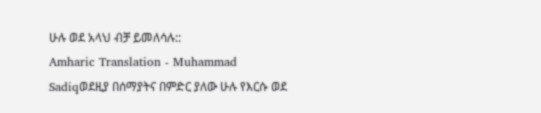ሁሉ ወደ አላህ ብቻ ይመለሳሉ::
Amharic Translation - Muhammad Sadiqወደዚያ በሰማያትና በምድር ያለው ሁሉ የእርሱ ወደ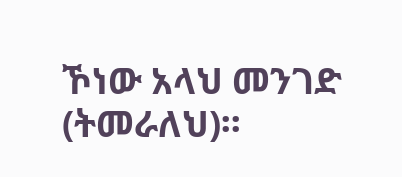ኾነው አላህ መንገድ (ትመራለህ)፡፡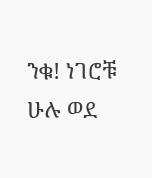ንቁ! ነገሮቹ ሁሉ ወደ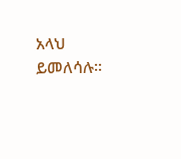አላህ ይመለሳሉ፡፡